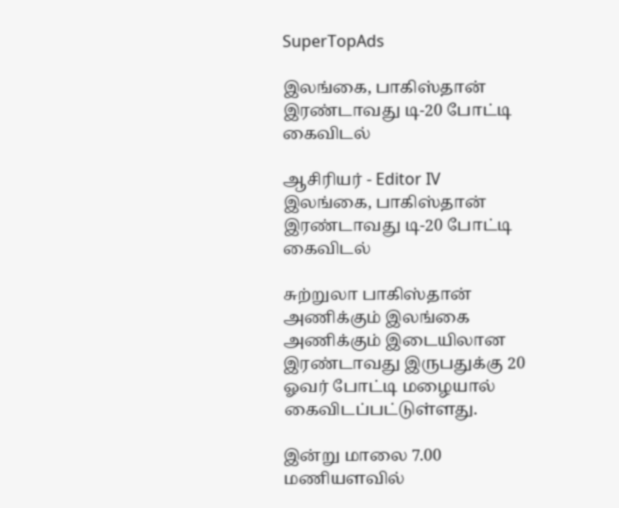SuperTopAds

இலங்கை, பாகிஸ்தான் இரண்டாவது டி-20 போட்டி கைவிடல்

ஆசிரியர் - Editor IV
இலங்கை, பாகிஸ்தான் இரண்டாவது டி-20 போட்டி கைவிடல்

சுற்றுலா பாகிஸ்தான் அணிக்கும் இலங்கை அணிக்கும் இடையிலான இரண்டாவது இருபதுக்கு 20 ஓவர் போட்டி மழையால் கைவிடப்பட்டுள்ளது.

இன்று மாலை 7.00 மணியளவில்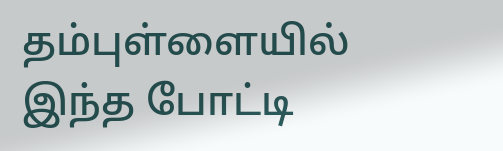தம்புள்ளையில் இந்த போட்டி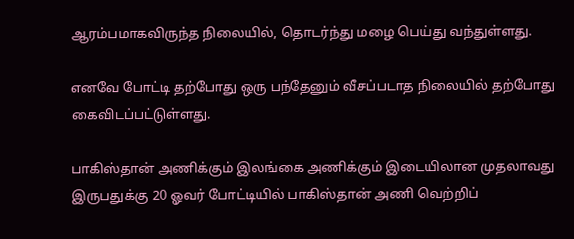ஆரம்பமாகவிருந்த நிலையில், தொடர்ந்து மழை பெய்து வந்துள்ளது.

எனவே போட்டி தற்போது ஒரு பந்தேனும் வீசப்படாத நிலையில் தற்போது கைவிடப்பட்டுள்ளது.

பாகிஸ்தான் அணிக்கும் இலங்கை அணிக்கும் இடையிலான முதலாவது இருபதுக்கு 20 ஓவர் போட்டியில் பாகிஸ்தான் அணி வெற்றிப்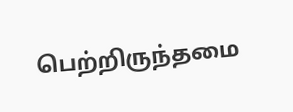பெற்றிருந்தமை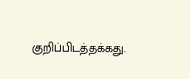குறிப்பிடத்தக்கது.